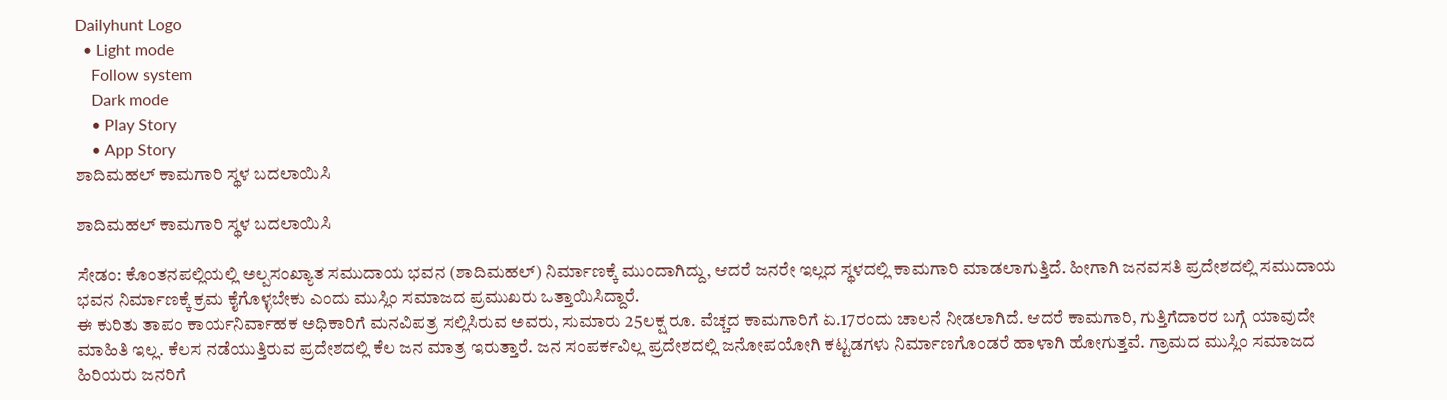Dailyhunt Logo
  • Light mode
    Follow system
    Dark mode
    • Play Story
    • App Story
ಶಾದಿಮಹಲ್ ಕಾಮಗಾರಿ ಸ್ಥಳ ಬದಲಾಯಿಸಿ

ಶಾದಿಮಹಲ್ ಕಾಮಗಾರಿ ಸ್ಥಳ ಬದಲಾಯಿಸಿ

ಸೇಡಂ: ಕೊಂತನಪಲ್ಲಿಯಲ್ಲಿ ಅಲ್ಪಸಂಖ್ಯಾತ ಸಮುದಾಯ ಭವನ (ಶಾದಿಮಹಲ್) ನಿರ್ಮಾಣಕ್ಕೆ ಮುಂದಾಗಿದ್ದು, ಆದರೆ ಜನರೇ ಇಲ್ಲದ ಸ್ಥಳದಲ್ಲಿ ಕಾಮಗಾರಿ ಮಾಡಲಾಗುತ್ತಿದೆ. ಹೀಗಾಗಿ ಜನವಸತಿ ಪ್ರದೇಶದಲ್ಲಿ ಸಮುದಾಯ ಭವನ ನಿರ್ಮಾಣಕ್ಕೆ ಕ್ರಮ ಕೈಗೊಳ್ಳಬೇಕು ಎಂದು ಮುಸ್ಲಿಂ ಸಮಾಜದ ಪ್ರಮುಖರು ಒತ್ತಾಯಿಸಿದ್ದಾರೆ.
ಈ ಕುರಿತು ತಾಪಂ ಕಾರ್ಯನಿರ್ವಾಹಕ ಅಧಿಕಾರಿಗೆ ಮನವಿಪತ್ರ ಸಲ್ಲಿಸಿರುವ ಅವರು, ಸುಮಾರು 25ಲಕ್ಷ ರೂ. ವೆಚ್ಚದ ಕಾಮಗಾರಿಗೆ ಏ.17ರಂದು ಚಾಲನೆ ನೀಡಲಾಗಿದೆ. ಆದರೆ ಕಾಮಗಾರಿ, ಗುತ್ತಿಗೆದಾರರ ಬಗ್ಗೆ ಯಾವುದೇ ಮಾಹಿತಿ ಇಲ್ಲ. ಕೆಲಸ ನಡೆಯುತ್ತಿರುವ ಪ್ರದೇಶದಲ್ಲಿ ಕೆಲ ಜನ ಮಾತ್ರ ಇರುತ್ತಾರೆ. ಜನ ಸಂಪರ್ಕವಿಲ್ಲ ಪ್ರದೇಶದಲ್ಲಿ ಜನೋಪಯೋಗಿ ಕಟ್ಟಡಗಳು ನಿರ್ಮಾಣಗೊಂಡರೆ ಹಾಳಾಗಿ ಹೋಗುತ್ತವೆ. ಗ್ರಾಮದ ಮುಸ್ಲಿಂ ಸಮಾಜದ ಹಿರಿಯರು ಜನರಿಗೆ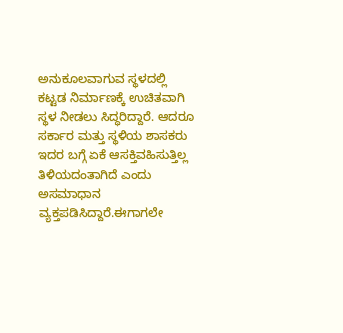ಅನುಕೂಲವಾಗುವ ಸ್ಥಳದಲ್ಲಿ ಕಟ್ಟಡ ನಿರ್ಮಾಣಕ್ಕೆ ಉಚಿತವಾಗಿ ಸ್ಥಳ ನೀಡಲು ಸಿದ್ಧರಿದ್ದಾರೆ. ಆದರೂ ಸರ್ಕಾರ ಮತ್ತು ಸ್ಥಳಿಯ ಶಾಸಕರು ಇದರ ಬಗ್ಗೆ ಏಕೆ ಆಸಕ್ತಿವಹಿಸುತ್ತಿಲ್ಲ ತಿಳಿಯದಂತಾಗಿದೆ ಎಂದು ಅಸಮಾಧಾನ ವ್ಯಕ್ತಪಡಿಸಿದ್ದಾರೆ.ಈಗಾಗಲೇ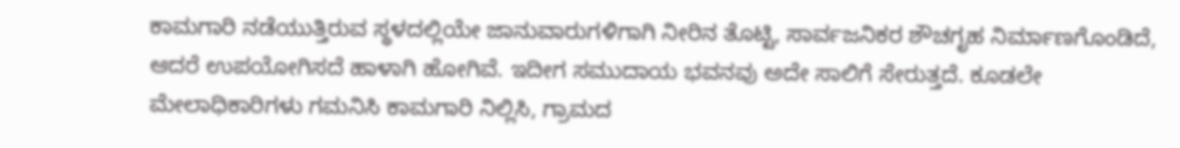ಕಾಮಗಾರಿ ನಡೆಯುತ್ತಿರುವ ಸ್ಥಳದಲ್ಲಿಯೇ ಜಾನುವಾರುಗಳಿಗಾಗಿ ನೀರಿನ ತೊಟ್ಟಿ, ಸಾರ್ವಜನಿಕರ ಶೌಚಗೃಹ ನಿರ್ಮಾಣಗೊಂಡಿದೆ, ಆದರೆ ಉಪಯೋಗಿಸದೆ ಹಾಳಾಗಿ ಹೋಗಿವೆ. ಇದೀಗ ಸಮುದಾಯ ಭವನವು ಅದೇ ಸಾಲಿಗೆ ಸೇರುತ್ತದೆ. ಕೂಡಲೇ ಮೇಲಾಧಿಕಾರಿಗಳು ಗಮನಿಸಿ ಕಾಮಗಾರಿ ನಿಲ್ಲಿಸಿ, ಗ್ರಾಮದ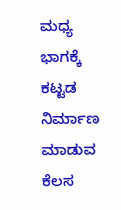ಮಧ್ಯ ಭಾಗಕ್ಕೆ ಕಟ್ಟಡ ನಿರ್ಮಾಣ ಮಾಡುವ ಕೆಲಸ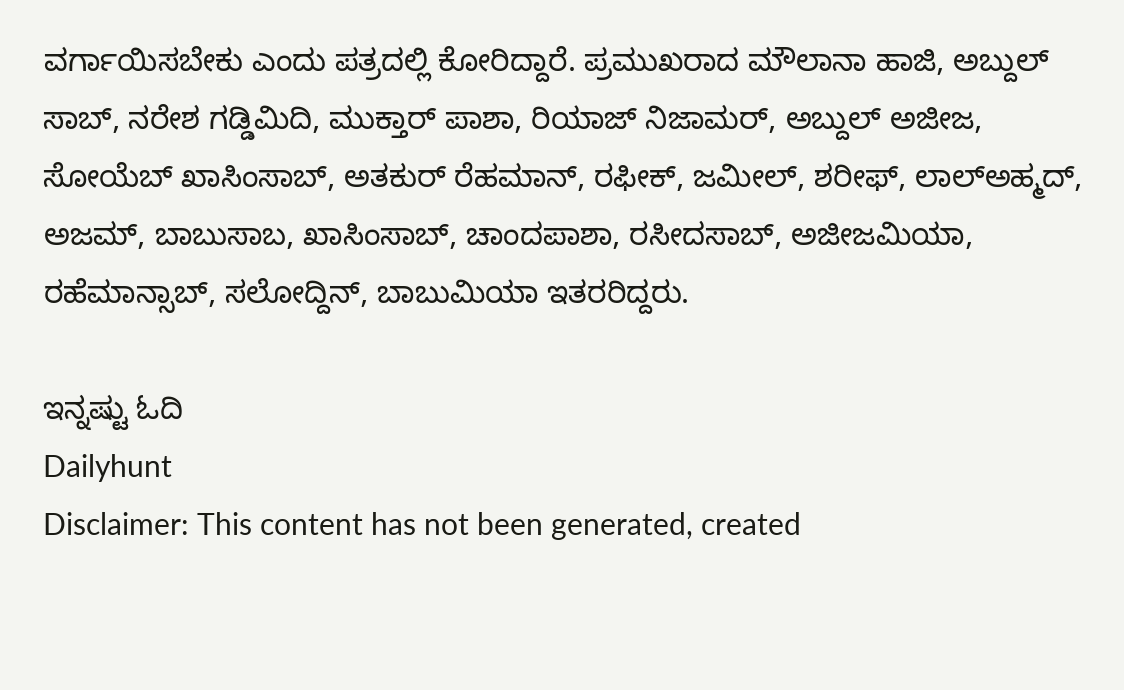ವರ್ಗಾಯಿಸಬೇಕು ಎಂದು ಪತ್ರದಲ್ಲಿ ಕೋರಿದ್ದಾರೆ. ಪ್ರಮುಖರಾದ ಮೌಲಾನಾ ಹಾಜಿ, ಅಬ್ದುಲ್ ಸಾಬ್, ನರೇಶ ಗಡ್ಡಿಮಿದಿ, ಮುಕ್ತಾರ್ ಪಾಶಾ, ರಿಯಾಜ್ ನಿಜಾಮರ್, ಅಬ್ದುಲ್ ಅಜೀಜ, ಸೋಯೆಬ್ ಖಾಸಿಂಸಾಬ್, ಅತಕುರ್ ರೆಹಮಾನ್, ರಫೀಕ್, ಜಮೀಲ್, ಶರೀಫ್, ಲಾಲ್ಅಹ್ಮದ್, ಅಜಮ್, ಬಾಬುಸಾಬ, ಖಾಸಿಂಸಾಬ್, ಚಾಂದಪಾಶಾ, ರಸೀದಸಾಬ್, ಅಜೀಜಮಿಯಾ, ರಹೆಮಾನ್ಸಾಬ್, ಸಲೋದ್ದಿನ್, ಬಾಬುಮಿಯಾ ಇತರರಿದ್ದರು.

ಇನ್ನಷ್ಟು ಓದಿ
Dailyhunt
Disclaimer: This content has not been generated, created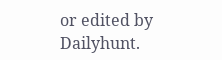or edited by Dailyhunt.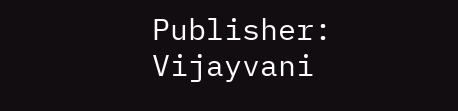Publisher: Vijayvani